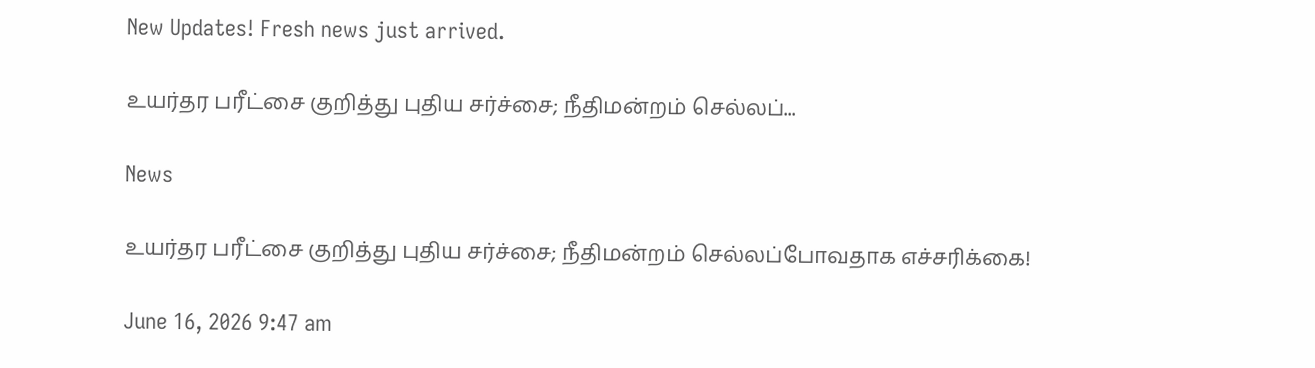New Updates! Fresh news just arrived.

உயர்தர பரீட்சை குறித்து புதிய சர்ச்சை; நீதிமன்றம் செல்லப்...

News

உயர்தர பரீட்சை குறித்து புதிய சர்ச்சை; நீதிமன்றம் செல்லப்போவதாக எச்சரிக்கை!

June 16, 2026 9:47 am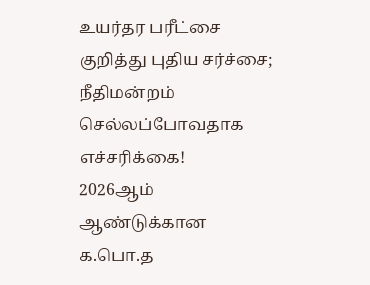உயர்தர பரீட்சை குறித்து புதிய சர்ச்சை; நீதிமன்றம் செல்லப்போவதாக எச்சரிக்கை!
2026ஆம் ஆண்டுக்கான க.பொ.த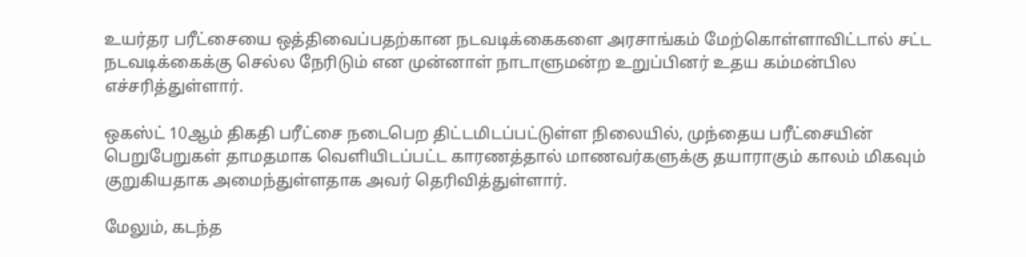உயர்தர பரீட்சையை ஒத்திவைப்பதற்கான நடவடிக்கைகளை அரசாங்கம் மேற்கொள்ளாவிட்டால் சட்ட நடவடிக்கைக்கு செல்ல நேரிடும் என முன்னாள் நாடாளுமன்ற உறுப்பினர் உதய கம்மன்பில எச்சரித்துள்ளார்.

ஒகஸ்ட் 10ஆம் திகதி பரீட்சை நடைபெற திட்டமிடப்பட்டுள்ள நிலையில், முந்தைய பரீட்சையின் பெறுபேறுகள் தாமதமாக வெளியிடப்பட்ட காரணத்தால் மாணவர்களுக்கு தயாராகும் காலம் மிகவும் குறுகியதாக அமைந்துள்ளதாக அவர் தெரிவித்துள்ளார்.

மேலும், கடந்த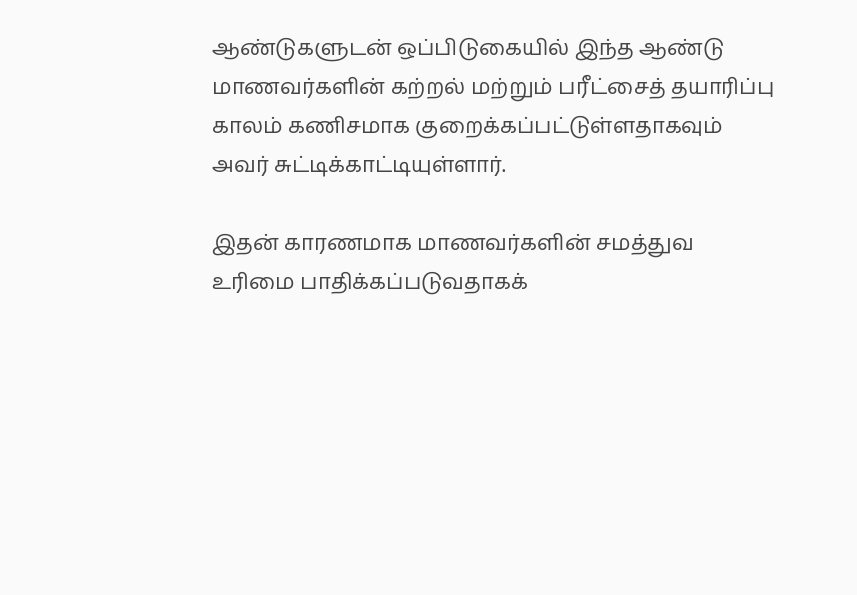ஆண்டுகளுடன் ஒப்பிடுகையில் இந்த ஆண்டு மாணவர்களின் கற்றல் மற்றும் பரீட்சைத் தயாரிப்பு காலம் கணிசமாக குறைக்கப்பட்டுள்ளதாகவும் அவர் சுட்டிக்காட்டியுள்ளார்.

இதன் காரணமாக மாணவர்களின் சமத்துவ உரிமை பாதிக்கப்படுவதாகக்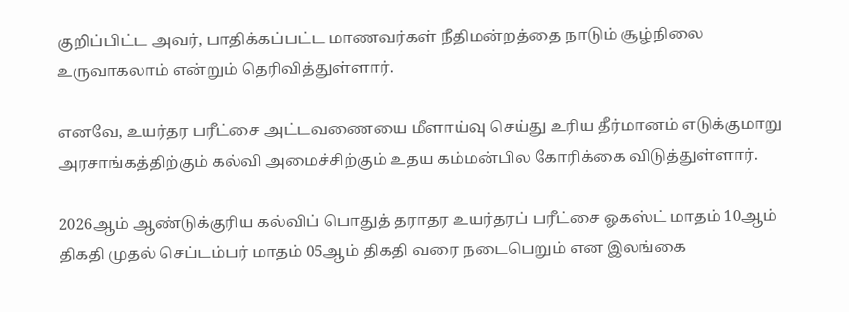குறிப்பிட்ட அவர், பாதிக்கப்பட்ட மாணவர்கள் நீதிமன்றத்தை நாடும் சூழ்நிலை உருவாகலாம் என்றும் தெரிவித்துள்ளார்.

எனவே, உயர்தர பரீட்சை அட்டவணையை மீளாய்வு செய்து உரிய தீர்மானம் எடுக்குமாறு அரசாங்கத்திற்கும் கல்வி அமைச்சிற்கும் உதய கம்மன்பில கோரிக்கை விடுத்துள்ளார்.

2026ஆம் ஆண்டுக்குரிய கல்விப் பொதுத் தராதர உயர்தரப் பரீட்சை ஓகஸ்ட் மாதம் 10ஆம் திகதி முதல் செப்டம்பர் மாதம் 05ஆம் திகதி வரை நடைபெறும் என இலங்கை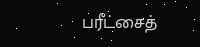பரீட்சைத்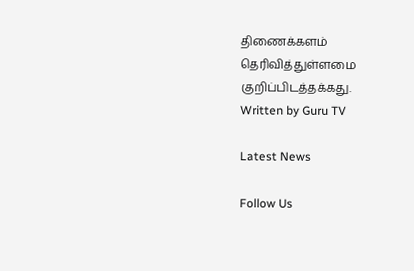திணைக்களம் தெரிவித்துள்ளமை குறிப்பிடத்தக்கது.
Written by Guru TV

Latest News

Follow Us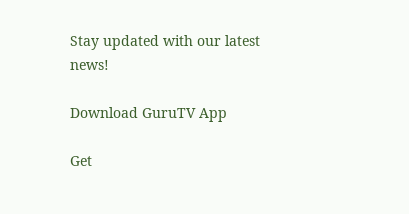Stay updated with our latest news!

Download GuruTV App

Get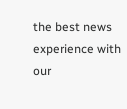the best news experience with our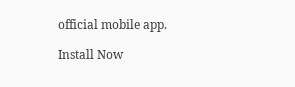official mobile app.

Install Now